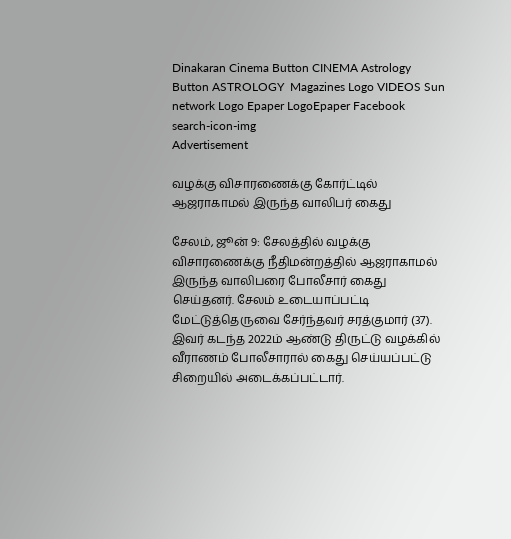Dinakaran Cinema Button CINEMA Astrology Button ASTROLOGY  Magazines Logo VIDEOS Sun network Logo Epaper LogoEpaper Facebook
search-icon-img
Advertisement

வழக்கு விசாரணைக்கு கோர்ட்டில் ஆஜராகாமல் இருந்த வாலிபர் கைது

சேலம், ஜூன் 9: சேலத்தில் வழக்கு விசாரணைக்கு நீதிமன்றத்தில் ஆஜராகாமல் இருந்த வாலிபரை போலீசார் கைது செய்தனர். சேலம் உடையாப்பட்டி மேட்டுத்தெருவை சேர்ந்தவர் சரத்குமார் (37). இவர் கடந்த 2022ம் ஆண்டு திருட்டு வழக்கில் வீராணம் போலீசாரால் கைது செய்யப்பட்டு சிறையில் அடைக்கப்பட்டார்.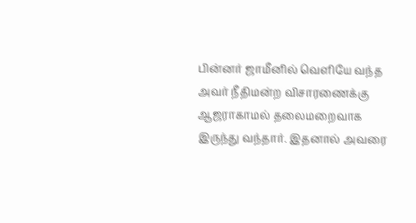பின்னர் ஜாமீனில் வெளியே வந்த அவர் நீதிமன்ற விசாரணைக்கு ஆஜராகாமல் தலைமறைவாக இருந்து வந்தார். இதனால் அவரை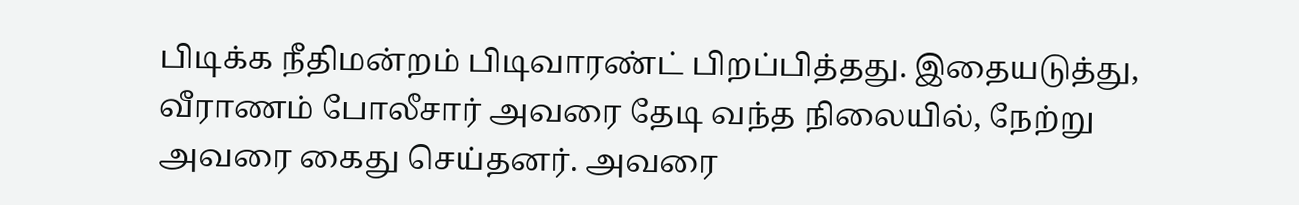பிடிக்க நீதிமன்றம் பிடிவாரண்ட் பிறப்பித்தது. இதையடுத்து, வீராணம் போலீசார் அவரை தேடி வந்த நிலையில், நேற்று அவரை கைது செய்தனர். அவரை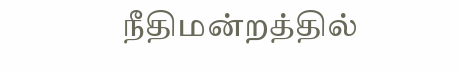நீதிமன்றத்தில்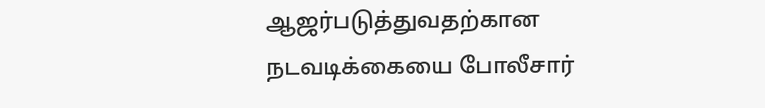ஆஜர்படுத்துவதற்கான நடவடிக்கையை போலீசார்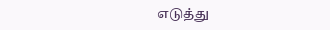எடுத்து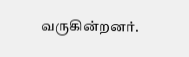வருகின்றனர்.